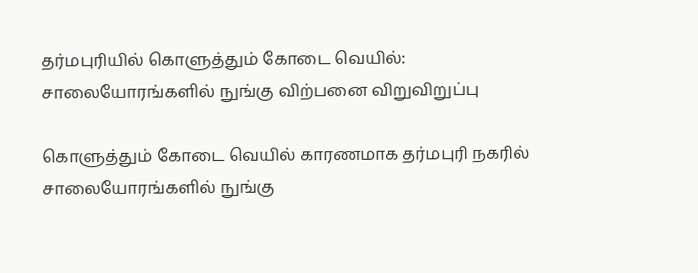தர்மபுரியில் கொளுத்தும் கோடை வெயில்: சாலையோரங்களில் நுங்கு விற்பனை விறுவிறுப்பு

கொளுத்தும் கோடை வெயில் காரணமாக தர்மபுரி நகரில் சாலையோரங்களில் நுங்கு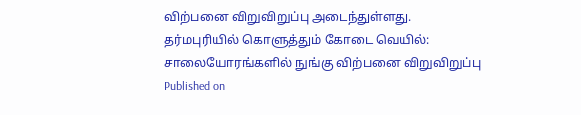விற்பனை விறுவிறுப்பு அடைந்துள்ளது.
தர்மபுரியில் கொளுத்தும் கோடை வெயில்: சாலையோரங்களில் நுங்கு விற்பனை விறுவிறுப்பு
Published on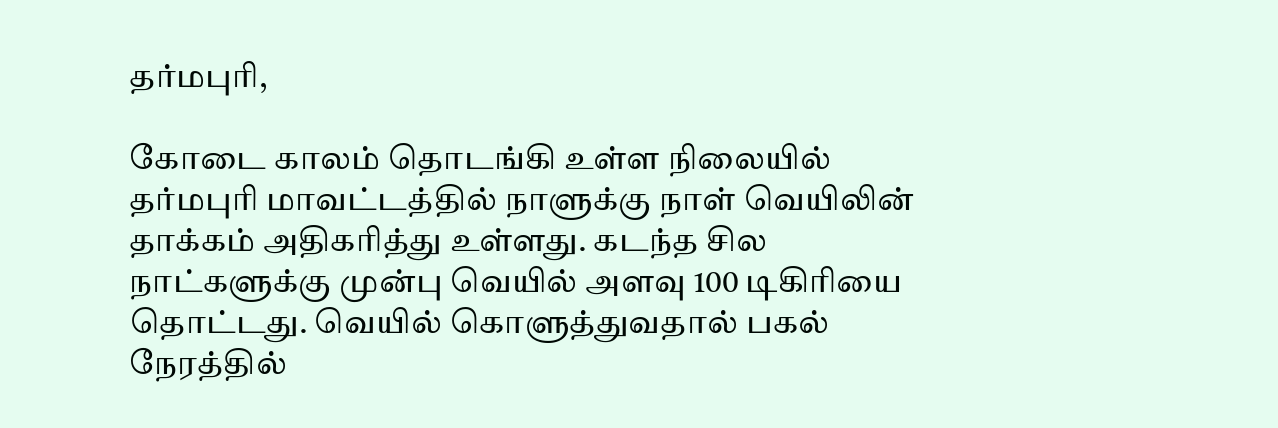தர்மபுரி,

கோடை காலம் தொடங்கி உள்ள நிலையில் தர்மபுரி மாவட்டத்தில் நாளுக்கு நாள் வெயிலின் தாக்கம் அதிகரித்து உள்ளது. கடந்த சில நாட்களுக்கு முன்பு வெயில் அளவு 100 டிகிரியை தொட்டது. வெயில் கொளுத்துவதால் பகல் நேரத்தில்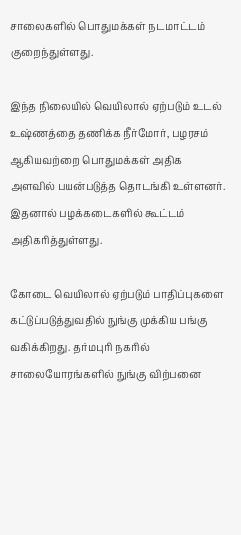சாலைகளில் பொதுமக்கள் நடமாட்டம் குறைந்துள்ளது.

இந்த நிலையில் வெயிலால் ஏற்படும் உடல் உஷ்ணத்தை தணிக்க நீர்மோர், பழரசம் ஆகியவற்றை பொதுமக்கள் அதிக அளவில் பயன்படுத்த தொடங்கி உள்ளனர். இதனால் பழக்கடைகளில் கூட்டம் அதிகரித்துள்ளது.

கோடை வெயிலால் ஏற்படும் பாதிப்புகளை கட்டுப்படுத்துவதில் நுங்கு முக்கிய பங்கு வகிக்கிறது. தர்மபுரி நகரில் சாலையோரங்களில் நுங்கு விற்பனை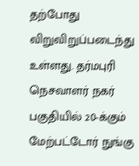தற்போது விறுவிறுப்படைந்து உள்ளது. தர்மபுரி நெசவாளர் நகர் பகுதியில் 20-க்கும் மேற்பட்டோர் நுங்கு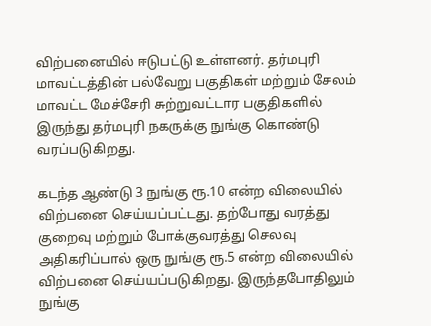விற்பனையில் ஈடுபட்டு உள்ளனர். தர்மபுரி மாவட்டத்தின் பல்வேறு பகுதிகள் மற்றும் சேலம் மாவட்ட மேச்சேரி சுற்றுவட்டார பகுதிகளில் இருந்து தர்மபுரி நகருக்கு நுங்கு கொண்டு வரப்படுகிறது.

கடந்த ஆண்டு 3 நுங்கு ரூ.10 என்ற விலையில் விற்பனை செய்யப்பட்டது. தற்போது வரத்து குறைவு மற்றும் போக்குவரத்து செலவு அதிகரிப்பால் ஒரு நுங்கு ரூ.5 என்ற விலையில் விற்பனை செய்யப்படுகிறது. இருந்தபோதிலும் நுங்கு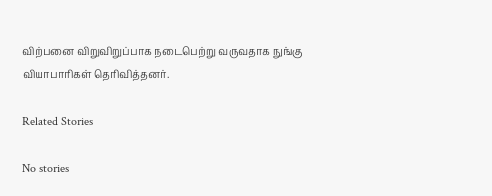விற்பனை விறுவிறுப்பாக நடைபெற்று வருவதாக நுங்கு வியாபாரிகள் தெரிவித்தனர்.

Related Stories

No stories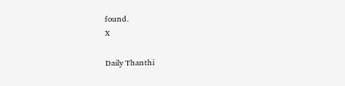found.
X

Daily Thanthi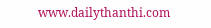www.dailythanthi.com